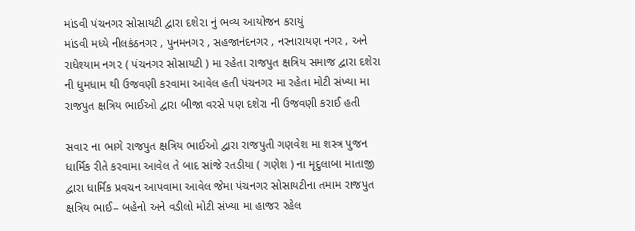માંડવી પંચનગર સોસાયટી દ્વારા દશે૨ા નું ભવ્ય આયોજન કરાયું
માંડવી મધ્યે નીલકંઠનગર , પુનમનગર , સહજાનંદનગર , નરનારાયણ નગર , અને રાધેશ્યામ નગ૨ ( પંચનગર સોસાયટી ) મા રહેતા રાજપુત ક્ષત્રિય સમાજ દ્વારા દશેરા ની ધુમધામ થી ઉજવણી કરવામા આવેલ હતી પંચનગર મા રહેતા મોટી સંખ્યા મા રાજપુત ક્ષત્રિય ભાઈઓ દ્વારા બીજા વરસે પણ દશેરા ની ઉજવણી કરાઈ હતી

સવા૨ ના ભાગે રાજપુત ક્ષત્રિય ભાઈઓ દ્વારા રાજપુતી ગણવેશ મા શસ્ત્ર પુજન ધાર્મિક રીતે કરવામા આવેલ તે બાદ સાંજે રતડીયા ( ગણેશ ) ના મૃદુલાબા માતાજી દ્વારા ધાર્મિક પ્રવચન આપવામા આવેલ જેમા પંચનગર સોસાયટીના તમામ રાજપુત ક્ષત્રિય ભાઈ– બહેનો અને વડીલો મોટી સંખ્યા મા હાજર રહેલ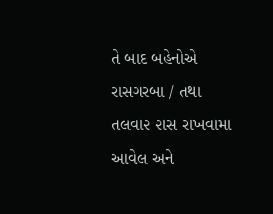તે બાદ બહેનોએ રાસગરબા / તથા તલવા૨ ૨ાસ રાખવામા આવેલ અને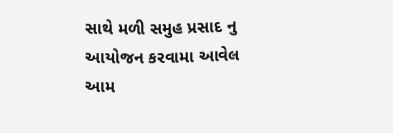સાથે મળી સમુહ પ્રસાદ નુ આયોજન કરવામા આવેલ આમ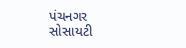પંચનગર સોસાયટી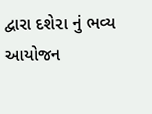દ્વારા દશે૨ા નું ભવ્ય આયોજન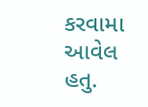કરવામા આવેલ હતુ.